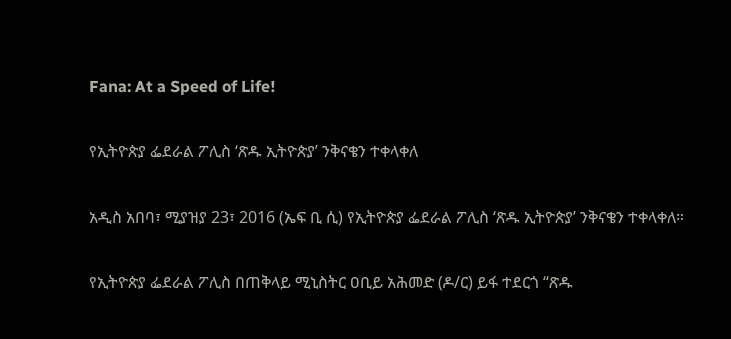Fana: At a Speed of Life!

የኢትዮጵያ ፌደራል ፖሊስ ‘ጽዱ ኢትዮጵያ’ ንቅናቄን ተቀላቀለ

አዲስ አበባ፣ ሚያዝያ 23፣ 2016 (ኤፍ ቢ ሲ) የኢትዮጵያ ፌደራል ፖሊስ ‘ጽዱ ኢትዮጵያ’ ንቅናቄን ተቀላቀለ።

የኢትዮጵያ ፌደራል ፖሊስ በጠቅላይ ሚኒስትር ዐቢይ አሕመድ (ዶ/ር) ይፋ ተደርጎ “ጽዱ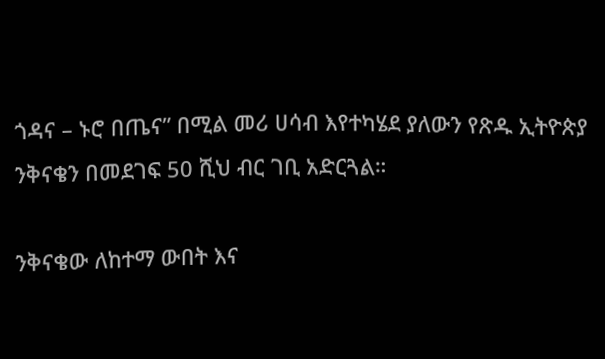ጎዳና – ኑሮ በጤና” በሚል መሪ ሀሳብ እየተካሄደ ያለውን የጽዱ ኢትዮጵያ ንቅናቄን በመደገፍ 50 ሺህ ብር ገቢ አድርጓል።

ንቅናቄው ለከተማ ውበት እና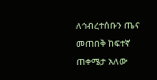ለኅብረተሰቡን ጤና መጠበቅ ከፍተኛ ጠቀሜታ አለው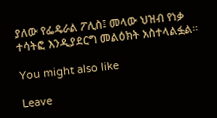ያለው የፌዴራል ፖሊስ፤ መላው ህዝብ የነቃ ተሳትፎ እንዲያደርግ መልዕክት አስተላልፏል።

You might also like

Leave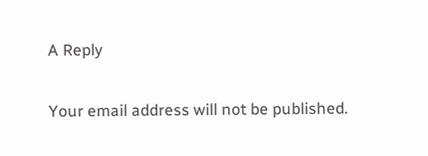A Reply

Your email address will not be published.